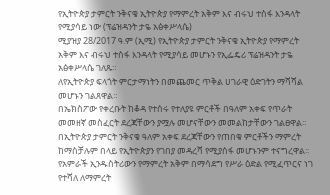የኢትዮጵያ ታምርት ንቅናቄ ኢትዮጵያ የማምረት አቅም እና ብሩህ ተስፋ እንዳላት የሚያሳይ ነው (ፕሬዝዳንት ታዬ አፅቀሥላሴ)
ሚያዝያ 28/2017 ዓ.ም (ኢሚ) የኢትዮጵያ ታምርት ንቅናቄ ኢትዮጵያ የማምረት አቅም እና ብሩህ ተስፋ እንዳላት የሚያሳይ መሆኑን የኢፌዴሪ ፕሬዝዳንት ታዬ አፅቀሥላሴ ገለጹ።
ለየኢትዮጵያ ፍላጎት ምርታማነትን በመጨመር ጥቅል ሀገራዊ ዕድገትን ማሻሻል መሆኑን ገልጸዋል።
በኤክስፖው የቀረቡት ከቆዳ የተሰሩ የተለያዩ ምርቶች በዓለም አቀፍ የጥራት መመዘኛ መስፈርት ደረጃቸውን ያሟሉ መሆናቸውን መመልከታቸውን ገልፀዋል።
በኢትዮጵያ ታምርት ንቅናቄ ዓለም አቀፍ ደረጃቸውን የጠበቁ ምርቶችን ማምረት ከማስቻሉም በላይ የኢትዮጵያን የገበያ መዳረሻ የሚያሰፋ መሆኑንም ተናግረዋል፡፡
የአምራች ኢንዱስትሪውን የማምረት አቅም በማሳደግ የሥራ ዕድል የሚፈጥርና ነገ የተሻለ ለማምረት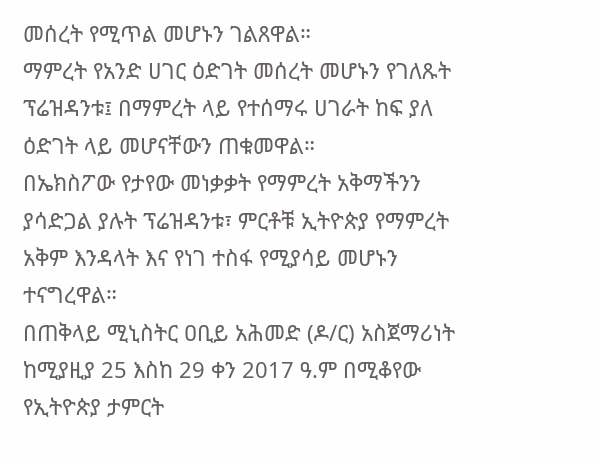መሰረት የሚጥል መሆኑን ገልጸዋል።
ማምረት የአንድ ሀገር ዕድገት መሰረት መሆኑን የገለጹት ፕሬዝዳንቱ፤ በማምረት ላይ የተሰማሩ ሀገራት ከፍ ያለ ዕድገት ላይ መሆናቸውን ጠቁመዋል።
በኤክስፖው የታየው መነቃቃት የማምረት አቅማችንን ያሳድጋል ያሉት ፕሬዝዳንቱ፣ ምርቶቹ ኢትዮጵያ የማምረት አቅም እንዳላት እና የነገ ተስፋ የሚያሳይ መሆኑን ተናግረዋል።
በጠቅላይ ሚኒስትር ዐቢይ አሕመድ (ዶ/ር) አስጀማሪነት ከሚያዚያ 25 እስከ 29 ቀን 2017 ዓ.ም በሚቆየው የኢትዮጵያ ታምርት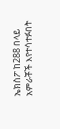ኤክስፖ ከ288 በላይ አምራቾች እየተሳተፉበት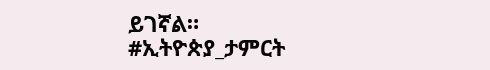ይገኛል።
#ኢትዮጵያ_ታምርት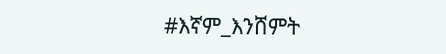#እኛም_እንሸምት